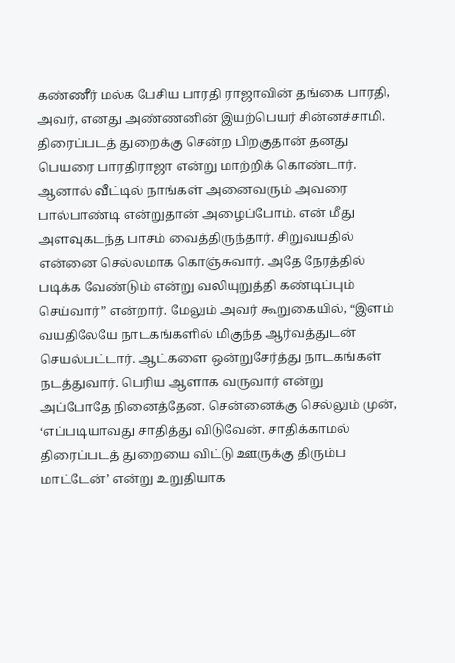கண்ணீர் மல்க பேசிய பாரதி ராஜாவின் தங்கை பாரதி, அவர், எனது அண்ணனின் இயற்பெயர் சின்னச்சாமி. திரைப்படத் துறைக்கு சென்ற பிறகுதான் தனது பெயரை பாரதிராஜா என்று மாற்றிக் கொண்டார். ஆனால் வீட்டில் நாங்கள் அனைவரும் அவரை பால்பாண்டி என்றுதான் அழைப்போம். என் மீது அளவுகடந்த பாசம் வைத்திருந்தார். சிறுவயதில் என்னை செல்லமாக கொஞ்சுவார். அதே நேரத்தில் படிக்க வேண்டும் என்று வலியுறுத்தி கண்டிப்பும் செய்வார்” என்றார். மேலும் அவர் கூறுகையில், “இளம் வயதிலேயே நாடகங்களில் மிகுந்த ஆர்வத்துடன் செயல்பட்டார். ஆட்களை ஒன்றுசேர்த்து நாடகங்கள் நடத்துவார். பெரிய ஆளாக வருவார் என்று அப்போதே நினைத்தேன. சென்னைக்கு செல்லும் முன், ‘எப்படியாவது சாதித்து விடுவேன். சாதிக்காமல் திரைப்படத் துறையை விட்டு ஊருக்கு திரும்ப மாட்டேன்’ என்று உறுதியாக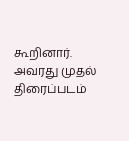கூறினார். அவரது முதல் திரைப்படம்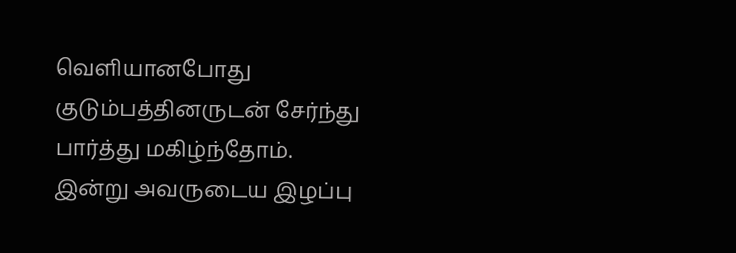வெளியானபோது குடும்பத்தினருடன் சேர்ந்து பார்த்து மகிழ்ந்தோம். இன்று அவருடைய இழப்பு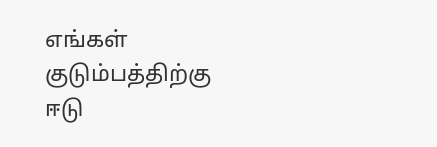எங்கள் குடும்பத்திற்கு ஈடு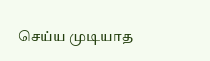செய்ய முடியாத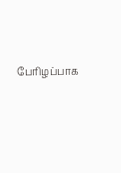பேரிழப்பாக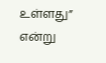உள்ளது” என்று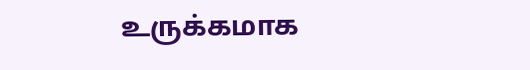உருக்கமாக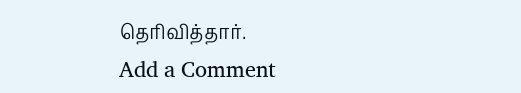தெரிவித்தார்.
Add a Comment